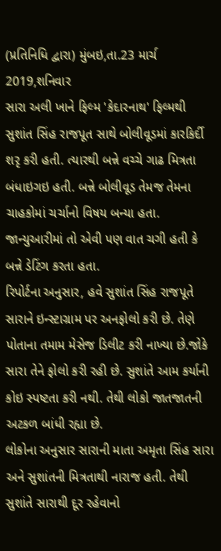(પ્રતિનિધિ દ્વારા) મુંબઇ,તા.23 માર્ચ 2019,શનિવાર
સારા અલી ખાને ફિલ્મ 'કેદારનાથ' ફિલ્મથી સુશાંત સિંહ રાજપૂત સાથે બોલીવૂડમાં કારકિર્દી શરૃ કરી હતી. ત્યારથી બન્ને વચ્ચે ગાઢ મિત્રતા બંધાઇગઇ હતી. બન્ને બોલીવૂડ તેમજ તેમના ચાહકોમાં ચર્ચાનો વિષય બન્યા હતા. જાન્યુઆરીમાં તો એવી પણ વાત ચગી હતી કે બન્ને ડેટિંગ કરતા હતા.
રિપોર્ટના અનુસાર, હવે સુશાંત સિંહ રાજપૂતે સારાને ઇન્સ્ટાગ્રામ પર અનફોલો કરી છે. તેણે પોતાના તમામ મેસેજ ડિલીટ કરી નાખ્યા છે.જોકે સારા તેને ફોલો કરી રહી છે. સુશાંતે આમ કર્યાની કોઇ સ્પષ્ટતા કરી નથી. તેથી લોકો જાતજાતની અટકળ બાંધી રહ્યા છે.
લોકોના અનુસાર સારાની માતા અમૃતા સિંહ સારા અને સુશાંતની મિત્રતાથી નારાજ હતી. તેથી સુશાંતે સારાથી દૂર રહેવાનો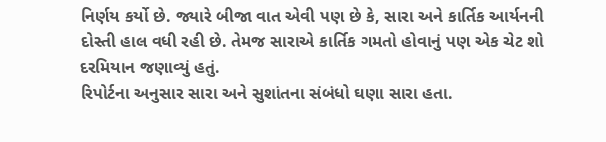નિર્ણય કર્યો છે. જ્યારે બીજા વાત એવી પણ છે કે, સારા અને કાર્તિક આર્યનની દોસ્તી હાલ વધી રહી છે. તેમજ સારાએ કાર્તિક ગમતો હોવાનું પણ એક ચેટ શો દરમિયાન જણાવ્યું હતું.
રિપોર્ટના અનુસાર સારા અને સુશાંતના સંબંધો ઘણા સારા હતા.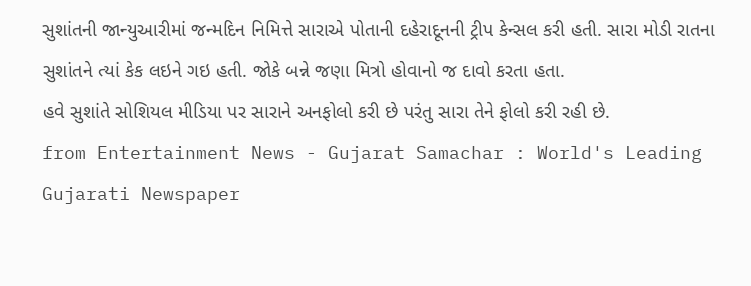સુશાંતની જાન્યુઆરીમાં જન્મદિન નિમિત્તે સારાએ પોતાની દહેરાદૂનની ટ્રીપ કેન્સલ કરી હતી. સારા મોડી રાતના સુશાંતને ત્યાં કેક લઇને ગઇ હતી. જોકે બન્ને જણા મિત્રો હોવાનો જ દાવો કરતા હતા.
હવે સુશાંતે સોશિયલ મીડિયા પર સારાને અનફોલો કરી છે પરંતુ સારા તેને ફોલો કરી રહી છે.
from Entertainment News - Gujarat Samachar : World's Leading Gujarati Newspaper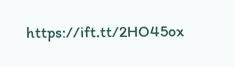https://ift.tt/2HO45ox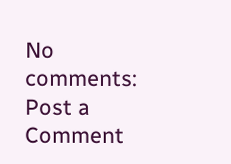No comments:
Post a Comment